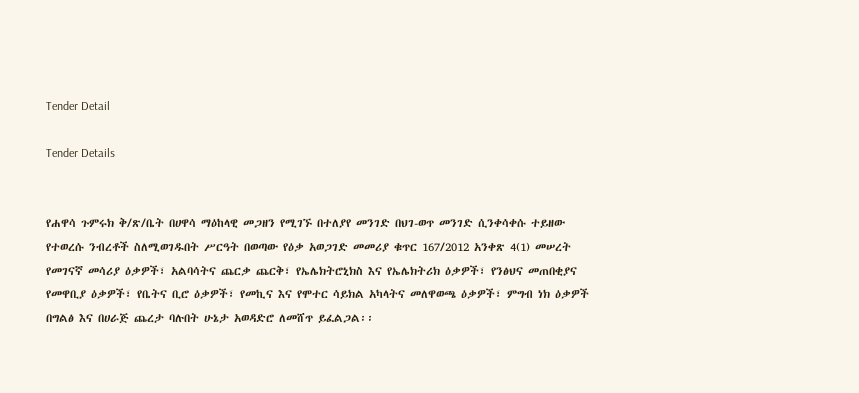Tender Detail

Tender Details


የሐዋሳ ጉምሩክ ቅ/ጽ/ቤት በሀዋሳ ማዕከላዊ መጋዘን የሚገኙ በተለያየ መንገድ በህገ-ወጥ መንገድ ሲንቀሳቀሱ ተይዘው የተወረሱ ንብረቶች ስለሚወገዱበት ሥርዓት በወጣው የዕቃ አወጋገድ መመሪያ ቁጥር 167/2012 አንቀጽ 4(1) መሠረት የመገናኛ መሳሪያ ዕቃዎች፣ አልባሳትና ጨርቃ ጨርቅ፣ የኤሌክትሮኒክስ እና የኤሌክትሪክ ዕቃዎች፣ የንፅህና መጠበቂያና የመዋቢያ ዕቃዎች፣ የቤትና ቢሮ ዕቃዎች፣ የመኪና እና የሞተር ሳይክል አካላትና መለዋወጫ ዕቃዎች፣ ምግብ ነክ ዕቃዎች በግልፅ እና በሀራጅ ጨረታ ባሉበት ሁኔታ አወዳድሮ ለመሸጥ ይፈልጋል፡፡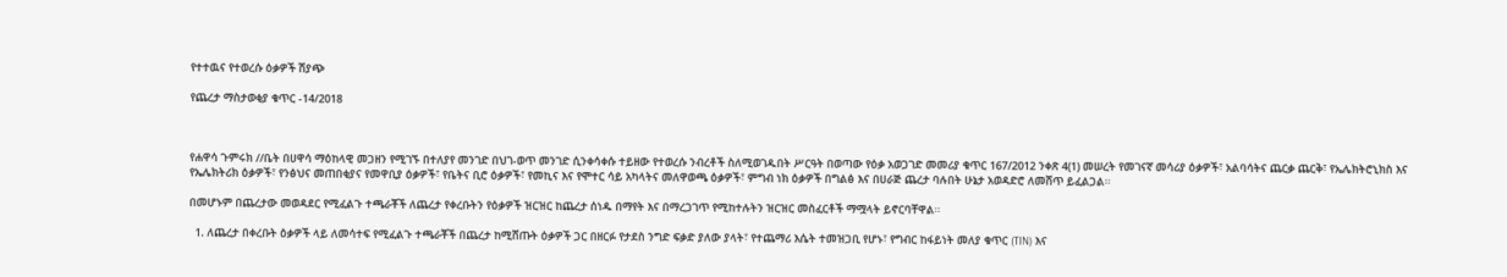የተተዉና የተወረሱ ዕቃዎች ሽያጭ

የጨረታ ማስታወቂያ ቁጥር -14/2018



የሐዋሳ ጉምሩክ //ቤት በሀዋሳ ማዕከላዊ መጋዘን የሚገኙ በተለያየ መንገድ በህገ-ወጥ መንገድ ሲንቀሳቀሱ ተይዘው የተወረሱ ንብረቶች ስለሚወገዱበት ሥርዓት በወጣው የዕቃ አወጋገድ መመሪያ ቁጥር 167/2012 ንቀጽ 4(1) መሠረት የመገናኛ መሳሪያ ዕቃዎች፣ አልባሳትና ጨርቃ ጨርቅ፣ የኤሌክትሮኒክስ እና የኤሌክትሪክ ዕቃዎች፣ የንፅህና መጠበቂያና የመዋቢያ ዕቃዎች፣ የቤትና ቢሮ ዕቃዎች፣ የመኪና እና የሞተር ሳይ አካላትና መለዋወጫ ዕቃዎች፣ ምግብ ነክ ዕቃዎች በግልፅ እና በሀራጅ ጨረታ ባሉበት ሁኔታ አወዳድሮ ለመሸጥ ይፈልጋል፡፡

በመሆኑም በጨረታው መወዳደር የሚፈልጉ ተጫራቾች ለጨረታ የቀረቡትን የዕቃዎች ዝርዝር ከጨረታ ሰነዱ በማየት እና በማረጋገጥ የሚከተሉትን ዝርዝር መስፈርቶች ማሟላት ይኖርባቸዋል፡፡

  1. ለጨረታ በቀረቡት ዕቃዎች ላይ ለመሳተፍ የሚፈልጉ ተጫራቾች በጨረታ ከሚሸጡት ዕቃዎች ጋር በዘርፉ የታደስ ንግድ ፍቃድ ያለው ያላት፣ የተጨማሪ እሴት ተመዝጋቢ የሆኑ፣ የግብር ከፋይነት መለያ ቁጥር (TIN) እና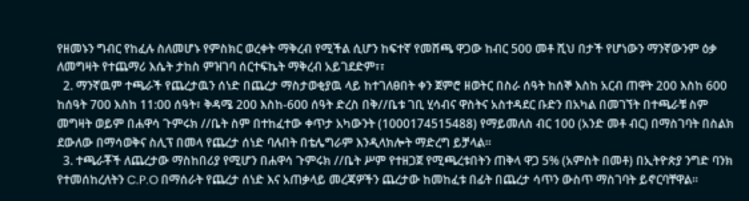የዘመኑን ግብር የከፈሉ ስለመሆኑ የምስክር ወረቀት ማቅረብ የሚችል ሲሆን ከፍተኛ የመሸጫ ዋጋው ከብር 500 መቶ ሺህ በታች የሆነውን ማንኛውንም ዕቃ ለመግዛት የተጨማሪ እሴት ታከስ ምዝገባ ሰርተፍኬት ማቅረብ አይገደድም፣፣
  2. ማንኛዉም ተጫራች የጨረታዉን ሰነድ በጨረታ ማስታወቂያዉ ላይ ከተገለፀበት ቀን ጀምሮ ዘወትር በስራ ሰዓት ከሰኞ እስከ አርብ ጠዋት 200 እስከ 600 ከሰዓት 700 እስከ 11:00 ሰዓት፣ ቅዳሜ 200 እስከ-600 ሰዓት ድረስ በቅ//ቤቱ ገቢ ሂሳብና ዋስትና አስተዳደር ቡድን በአካል በመገኘት በተጫራቹ ስም መግዛት ወይም በሐዋሳ ጉምሩክ //ቤት ስም በተከፈተው ቀጥታ አካውንት (1000174515488) የማይመለስ ብር 100 (አንድ መቶ ብር) በማስገባት በስልክ ደውለው በማሳወቅና ስሊፕ በመላ የጨረታ ሰነድ ባሉበት በቴሌግራም እንዲላክሎት ማድረግ ይቻላል።
  3. ተጫራቾች ለጨረታው ማስከበሪያ የሚሆን በሐዋሳ ጉምሩክ //ቤት ሥም የተዘጋጀ የሚጫረቱበትን ጠቅላ ዋጋ 5% (አምስት በመቶ) በኢትዮጵያ ንግድ ባንክ የተመሰከረለትን C.P.O በማሰራት የጨረታ ሰነድ እና አጠቃላይ መረጃዎችን ጨረታው ከመከፈቱ በፊት በጨረታ ሳጥን ውስጥ ማስገባት ይኖርባቸዋል፡፡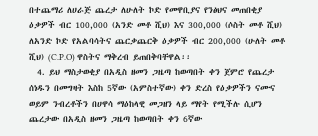በተጨማሪ ለሀራጅ ጨረታ ለሁለት ኮድ የመዋቢያና የንፅህና መጠበቂያ ዕቃዎች ብር 100,000 (አንድ መቶ ሺህ) እና 300,000 (ሶስት መቶ ሺህ) ለአንድ ኮድ የአልባሳትና ጨርቃጨርቅ ዕቃዎች ብር 200,000 (ሁለት መቶ ሺህ) (C.P.O) ዋስትና ማቅረብ ይጠበቅባቸዋል፡፡
  4. ይህ ማስታወቂያ በአዲስ ዘመን ጋዜጣ ከወጣበት ቀን ጀምሮ የጨረታ ሰነዱን በመግዛት እስከ 5ኛው (አምስተኛው) ቀን ድረስ የዕቃዎችን ናሙና ወይም ንብረቶችን በሀዋሳ ማዕከላዊ መጋዘን ላይ ማየት የሚችሉ ሲሆን ጨረታው በአዲስ ዘመን ጋዜጣ ከወጣበት ቀን 6ኛው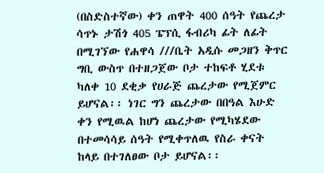(በስድስተኛው) ቀን ጠዋት 400 ሰዓት የጨረታ ሳጥኑ ታሽጎ 405 ፔፕሲ ፋብሪካ ፊት ለፊት በሚገኘው የሐዋሳ ///ቤት አዲሱ መጋዘን ቅጥር ግቢ ውስጥ በተዘጋጀው ቦታ ተከፍቶ ሂደቱ ካለቀ 10 ደቂቃ የሀራጅ ጨረታው የሚጀምር ይሆናል፡፡ ነገር ግን ጨረታው በበዓል እሁድ ቀን የሚዉል ከሆነ ጨረታው የሚካሄደው በተመሳሳይ ሰዓት የሚቀጥለዉ የስራ ቀናት ከላይ በተገለፀው ቦታ ይሆናል፡፡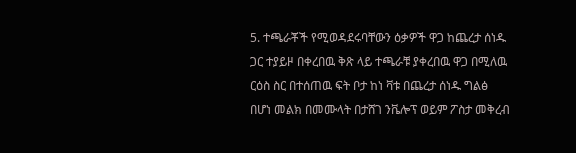5. ተጫራቾች የሚወዳደሩባቸውን ዕቃዎች ዋጋ ከጨረታ ሰነዱ ጋር ተያይዞ በቀረበዉ ቅጽ ላይ ተጫራቹ ያቀረበዉ ዋጋ በሚለዉ ርዕስ ስር በተሰጠዉ ፍት ቦታ ከነ ቫቱ በጨረታ ሰነዱ ግልፅ በሆነ መልክ በመሙላት በታሸገ ንቬሎፕ ወይም ፖስታ መቅረብ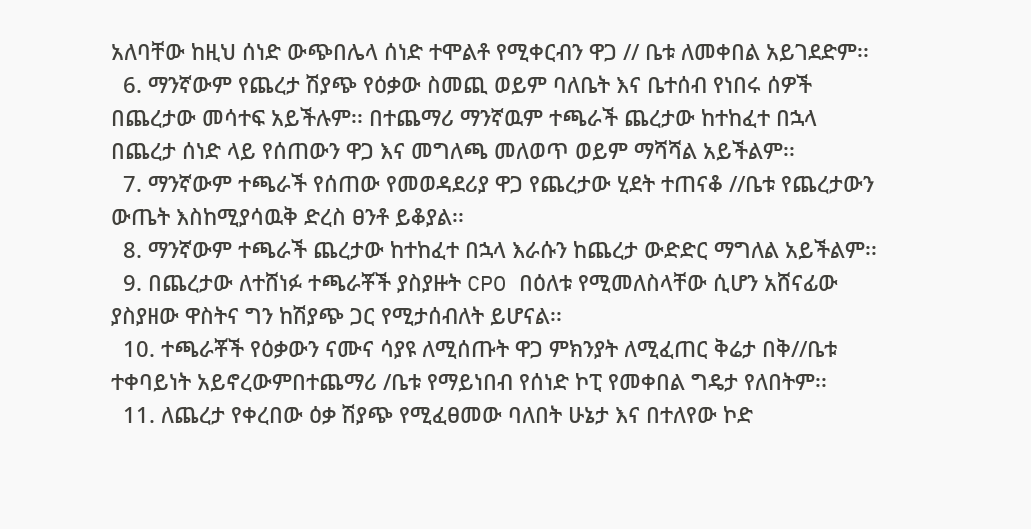አለባቸው ከዚህ ሰነድ ውጭበሌላ ሰነድ ተሞልቶ የሚቀርብን ዋጋ // ቤቱ ለመቀበል አይገደድም፡፡
  6. ማንኛውም የጨረታ ሽያጭ የዕቃው ስመጪ ወይም ባለቤት እና ቤተሰብ የነበሩ ሰዎች በጨረታው መሳተፍ አይችሉም፡፡ በተጨማሪ ማንኛዉም ተጫራች ጨረታው ከተከፈተ በኋላ በጨረታ ሰነድ ላይ የሰጠውን ዋጋ እና መግለጫ መለወጥ ወይም ማሻሻል አይችልም፡፡
  7. ማንኛውም ተጫራች የሰጠው የመወዳደሪያ ዋጋ የጨረታው ሂደት ተጠናቆ //ቤቱ የጨረታውን ውጤት እስከሚያሳዉቅ ድረስ ፀንቶ ይቆያል፡፡
  8. ማንኛውም ተጫራች ጨረታው ከተከፈተ በኋላ እራሱን ከጨረታ ውድድር ማግለል አይችልም፡፡
  9. በጨረታው ለተሸነፉ ተጫራቾች ያስያዙት CPO በዕለቱ የሚመለስላቸው ሲሆን አሸናፊው ያስያዘው ዋስትና ግን ከሽያጭ ጋር የሚታሰብለት ይሆናል፡፡
  10. ተጫራቾች የዕቃውን ናሙና ሳያዩ ለሚሰጡት ዋጋ ምክንያት ለሚፈጠር ቅሬታ በቅ//ቤቱ ተቀባይነት አይኖረውምበተጨማሪ /ቤቱ የማይነበብ የሰነድ ኮፒ የመቀበል ግዴታ የለበትም፡፡
  11. ለጨረታ የቀረበው ዕቃ ሽያጭ የሚፈፀመው ባለበት ሁኔታ እና በተለየው ኮድ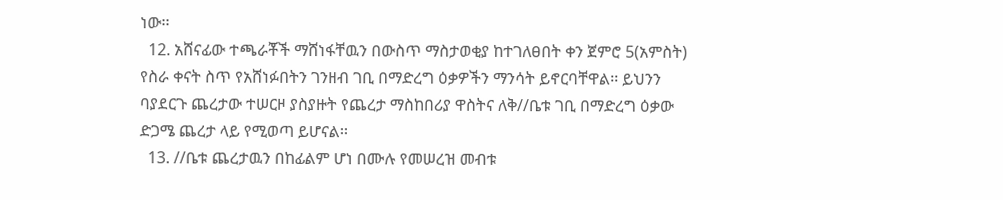ነው፡፡
  12. አሸናፊው ተጫራቾች ማሸነፋቸዉን በውስጥ ማስታወቂያ ከተገለፀበት ቀን ጀምሮ 5(አምስት) የስራ ቀናት ስጥ የአሸነፉበትን ገንዘብ ገቢ በማድረግ ዕቃዎችን ማንሳት ይኖርባቸዋል፡፡ ይህንን ባያደርጉ ጨረታው ተሠርዞ ያስያዙት የጨረታ ማስከበሪያ ዋስትና ለቅ//ቤቱ ገቢ በማድረግ ዕቃው ድጋሜ ጨረታ ላይ የሚወጣ ይሆናል፡፡
  13. //ቤቱ ጨረታዉን በከፊልም ሆነ በሙሉ የመሠረዝ መብቱ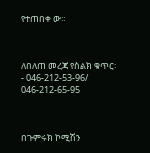የተጠበቀ ው።



ለበለጠ መረጃ የስልክ ቁጥር፡- 046-212-53-96/ 046-212-65-95



በጉምሩክ ኮሚሽን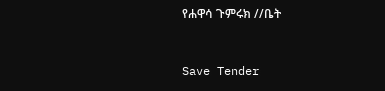የሐዋሳ ጉምሩክ //ቤት



Save Tender